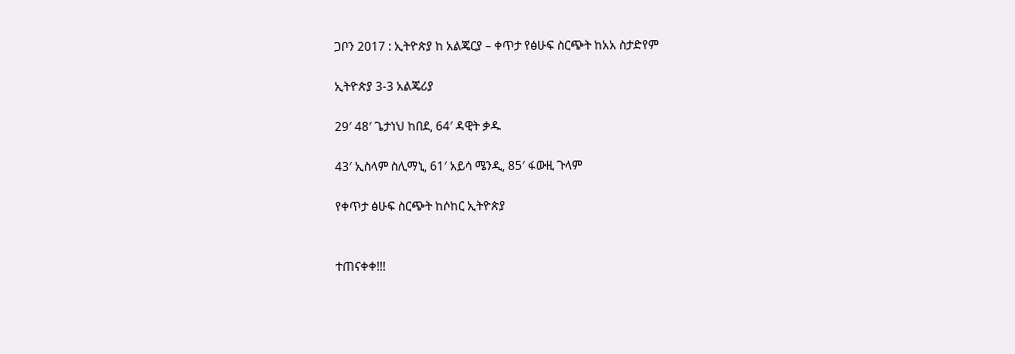ጋቦን 2017 : ኢትዮጵያ ከ አልጄርያ – ቀጥታ የፅሁፍ ስርጭት ከአአ ስታድየም

ኢትዮጵያ 3-3 አልጄሪያ

29′ 48′ ጌታነህ ከበደ, 64′ ዳዊት ቃዱ

43′ ኢስላም ስሊማኒ, 61′ አይሳ ሜንዲ, 85′ ፋውዚ ጉላም

የቀጥታ ፅሁፍ ስርጭት ከሶከር ኢትዮጵያ


ተጠናቀቀ!!!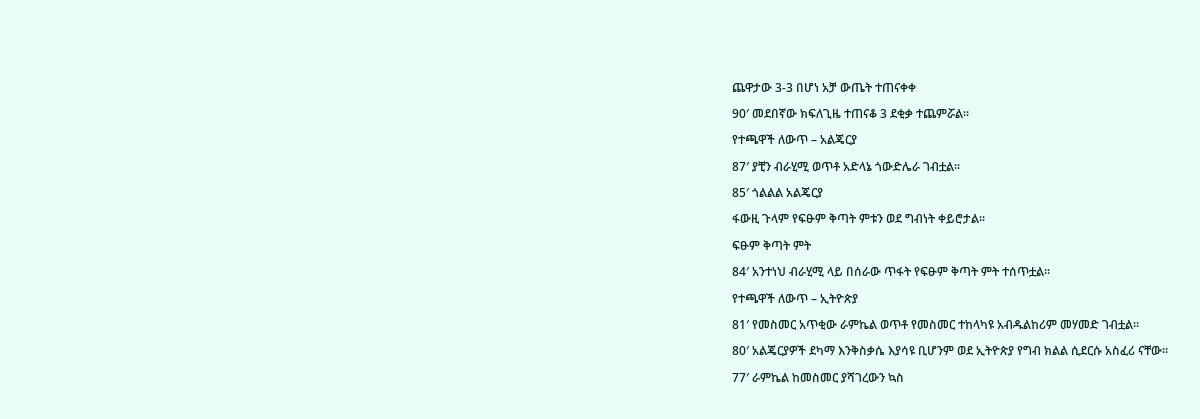ጨዋታው 3-3 በሆነ አቻ ውጤት ተጠናቀቀ

90′ መደበኛው ክፍለጊዜ ተጠናቆ 3 ደቂቃ ተጨምሯል፡፡

የተጫዋች ለውጥ – አልጄርያ

87′ ያቺን ብራሂሚ ወጥቶ አድላኔ ጎውድሌራ ገብቷል፡፡

85′ ጎልልል አልጄርያ

ፋውዚ ጉላም የፍፁም ቅጣት ምቱን ወደ ግብነት ቀይሮታል፡፡

ፍፁም ቅጣት ምት

84′ አንተነህ ብራሂሚ ላይ በሰራው ጥፋት የፍፁም ቅጣት ምት ተሰጥቷል፡፡

የተጫዋች ለውጥ – ኢትዮጵያ

81′ የመስመር አጥቂው ራምኬል ወጥቶ የመስመር ተከላካዩ አብዱልከሪም መሃመድ ገብቷል፡፡

80′ አልጄርያዎች ደካማ እንቅስቃሴ እያሳዩ ቢሆንም ወደ ኢትዮጵያ የግብ ክልል ሲደርሱ አስፈሪ ናቸው፡፡

77′ ራምኬል ከመስመር ያሻገረውን ኳስ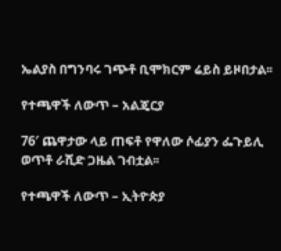ኤልያስ በግንባሩ ገጭቶ ቢሞክርም ሬይስ ይዞበታል፡፡

የተጫዋች ለውጥ – አልጄርያ

76′ ጨዋታው ላይ ጠፍቶ የዋለው ሶፊያን ፌጉይሊ ወጥቶ ራሺድ ጋዜል ገብቷል፡፡

የተጫዋች ለውጥ – ኢትዮጵያ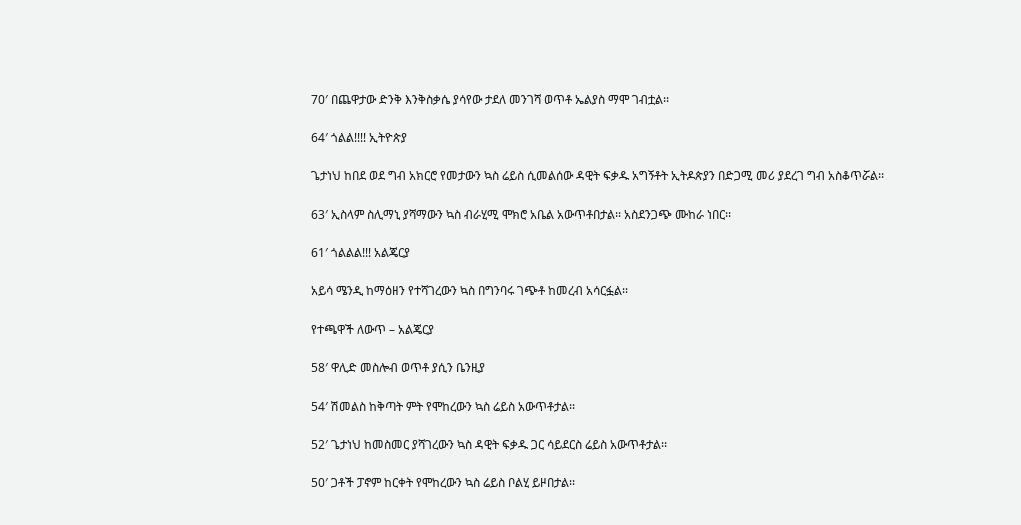70′ በጨዋታው ድንቅ እንቅስቃሴ ያሳየው ታደለ መንገሻ ወጥቶ ኤልያስ ማሞ ገብቷል፡፡

64′ ጎልል!!!! ኢትዮጵያ

ጌታነህ ከበደ ወደ ግብ አክርሮ የመታውን ኳስ ሬይስ ሲመልሰው ዳዊት ፍቃዱ አግኝቶት ኢትዶጵያን በድጋሚ መሪ ያደረገ ግብ አስቆጥሯል፡፡

63′ ኢስላም ስሊማኒ ያሻማውን ኳስ ብራሂሚ ሞክሮ አቤል አውጥቶበታል፡፡ አስደንጋጭ ሙከራ ነበር፡፡

61′ ጎልልል!!! አልጄርያ

አይሳ ሜንዲ ከማዕዘን የተሻገረውን ኳስ በግንባሩ ገጭቶ ከመረብ አሳርፏል፡፡

የተጫዋች ለውጥ – አልጄርያ

58′ ዋሊድ መስሎብ ወጥቶ ያሲን ቤንዚያ

54′ ሽመልስ ከቅጣት ምት የሞከረውን ኳስ ሬይስ አውጥቶታል፡፡

52′ ጌታነህ ከመስመር ያሻገረውን ኳስ ዳዊት ፍቃዱ ጋር ሳይደርስ ሬይስ አውጥቶታል፡፡

50′ ጋቶች ፓኖም ከርቀት የሞከረውን ኳስ ሬይስ ቦልሂ ይዞበታል፡፡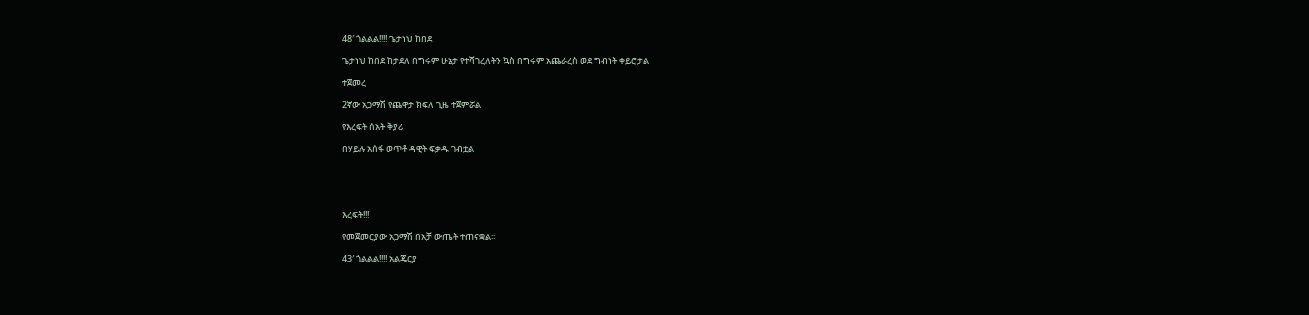48′ ጎልልል!!!! ጌታነህ ከበደ

ጌታነህ ከበደ ከታደለ በግሩም ሁኔታ የተሻገረለትን ኳስ በግሩም አጨራረስ ወደ ግብነት ቀይሮታል

ተጀመረ

2ኛው አጋማሽ የጨዋታ ክፍለ ጊዜ ተጀምሯል

የእረፍት ሰአት ቅያሪ

በሃይሉ አሰፋ ወጥቶ ዳዊት ፍቃዱ ገብቷል





እረፍት!!!

የመጀመርያው አጋማሽ በአቻ ውጤት ተጠናቋል፡፡

43′ ጎልልል!!!! አልጄርያ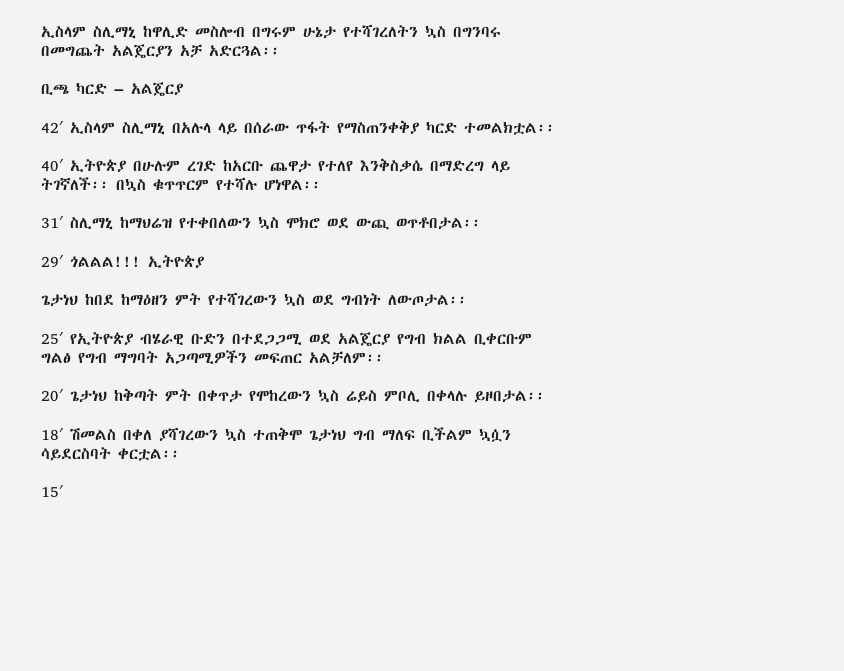ኢስላም ስሊማኒ ከዋሊድ መስሎብ በግሩም ሁኔታ የተሻገረለትን ኳስ በግንባሩ  በመግጨት አልጄርያን አቻ አድርጓል፡፡

ቢጫ ካርድ – አልጄርያ

42′ ኢስላም ስሊማኒ በአሉላ ላይ በሰራው ጥፋት የማስጠንቀቅያ ካርድ ተመልክቷል፡፡

40′ ኢትዮጵያ በሁሉም ረገድ ከአርቡ ጨዋታ የተለየ እንቅስቃሴ በማድረግ ላይ ትገኛለች፡፡ በኳስ ቁጥጥርም የተሻሉ ሆነዋል፡፡

31′ ስሊማኒ ከማህሬዝ የተቀበለውን ኳስ ሞክሮ ወደ ውጪ ወጥቶበታል፡፡

29′ ጎልልል!!! ኢትዮጵያ

ጌታነህ ከበደ ከማዕዘን ምት የተሻገረውን ኳስ ወደ ግብነት ለውጦታል፡፡

25′ የኢትዮጵያ ብሄራዊ ቡድን በተደጋጋሚ ወደ አልጄርያ የግብ ክልል ቢቀርቡም ግልፅ የግብ ማግባት አጋጣሚዎችን መፍጠር አልቻለም፡፡

20′ ጌታነህ ከቅጣት ምት በቀጥታ የሞከረውን ኳስ ሬይስ ምቦሊ በቀላሉ ይዞበታል፡፡

18′ ሽመልስ በቀለ ያሻገረውን ኳስ ተጠቅሞ ጌታነህ ግብ ማለፍ ቢችልም ኳሷን ሳይደርስባት ቀርቷል፡፡

15′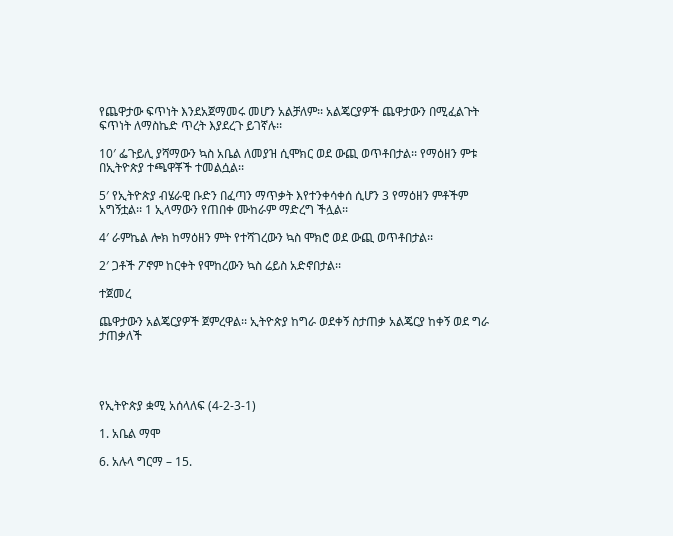የጨዋታው ፍጥነት እንደአጀማመሩ መሆን አልቻለም፡፡ አልጄርያዎች ጨዋታውን በሚፈልጉት ፍጥነት ለማስኬድ ጥረት እያደረጉ ይገኛሉ፡፡

10′ ፌጉይሊ ያሻማውን ኳስ አቤል ለመያዝ ሲሞክር ወደ ውጪ ወጥቶበታል፡፡ የማዕዘን ምቱ በኢትዮጵያ ተጫዋቾች ተመልሷል፡፡

5′ የኢትዮጵያ ብሄራዊ ቡድን በፈጣን ማጥቃት እየተንቀሳቀሰ ሲሆን 3 የማዕዘን ምቶችም አግኝቷል፡፡ 1 ኢላማውን የጠበቀ ሙከራም ማድረግ ችሏል፡፡

4′ ራምኬል ሎክ ከማዕዘን ምት የተሻገረውን ኳስ ሞክሮ ወደ ውጪ ወጥቶበታል፡፡

2′ ጋቶች ፖኖም ከርቀት የሞከረውን ኳስ ሬይስ አድኖበታል፡፡

ተጀመረ

ጨዋታውን አልጄርያዎች ጀምረዋል፡፡ ኢትዮጵያ ከግራ ወደቀኝ ስታጠቃ አልጄርያ ከቀኝ ወደ ግራ ታጠቃለች




የኢትዮጵያ ቋሚ አሰላለፍ (4-2-3-1)

1. አቤል ማሞ

6. አሉላ ግርማ – 15.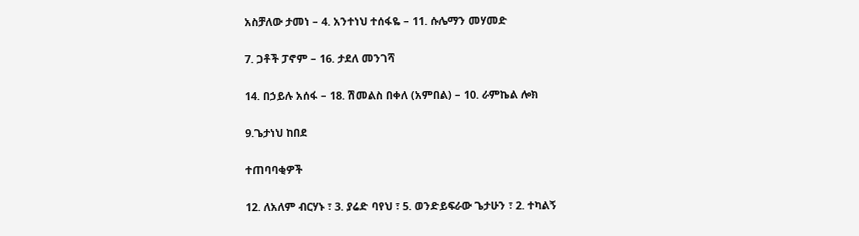አስቻለው ታመነ – 4. አንተነህ ተሰፋዬ – 11. ሱሌማን መሃመድ

7. ጋቶች ፓኖም – 16. ታደለ መንገሻ

14. በኃይሉ አሰፋ – 18. ሽመልስ በቀለ (አምበል) – 10. ራምኬል ሎክ

9.ጌታነህ ከበደ

ተጠባባቂዎች

12. ለአለም ብርሃኑ ፣ 3. ያሬድ ባየህ ፣ 5. ወንድይፍራው ጌታሁን ፣ 2. ተካልኝ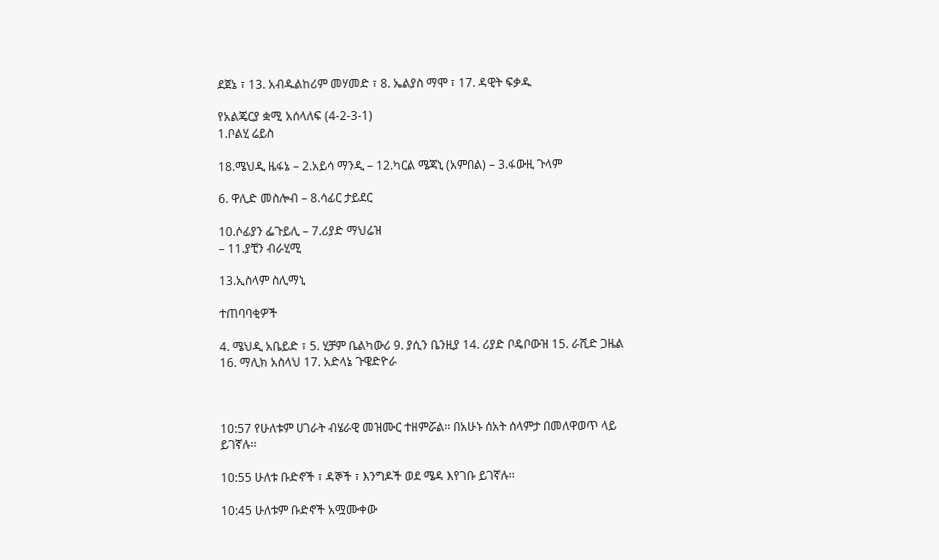ደጀኔ ፣ 13. አብዱልከሪም መሃመድ ፣ 8. ኤልያስ ማሞ ፣ 17. ዳዊት ፍቃዱ

የአልጄርያ ቋሚ አሰላለፍ (4-2-3-1)
1.ቦልሂ ሬይስ

18.ሜህዲ ዜፋኔ – 2.አይሳ ማንዲ – 12.ካርል ሜጃኒ (አምበል) – 3.ፋውዚ ጉላም

6. ዋሊድ መስሎብ – 8.ሳፊር ታይደር

10.ሶፊያን ፌጉይሊ – 7.ሪያድ ማህሬዝ
– 11.ያቺን ብራሂሚ

13.ኢስላም ስሊማኒ

ተጠባባቂዎች

4. ሜህዲ አቤይድ ፣ 5. ሂቻም ቤልካውሪ 9. ያሲን ቤንዚያ 14. ሪያድ ቦዴቦውዝ 15. ራሺድ ጋዜል 16. ማሊክ አስላህ 17. አድላኔ ጉዌድዮራ



10:57 የሁለቱም ሀገራት ብሄራዊ መዝሙር ተዘምሯል፡፡ በአሁኑ ሰአት ሰላምታ በመለዋወጥ ላይ ይገኛሉ፡፡

10:55 ሁለቱ ቡድኖች ፣ ዳኞች ፣ እንግዶች ወደ ሜዳ እየገቡ ይገኛሉ፡፡

10:45 ሁለቱም ቡድኖች አሟሙቀው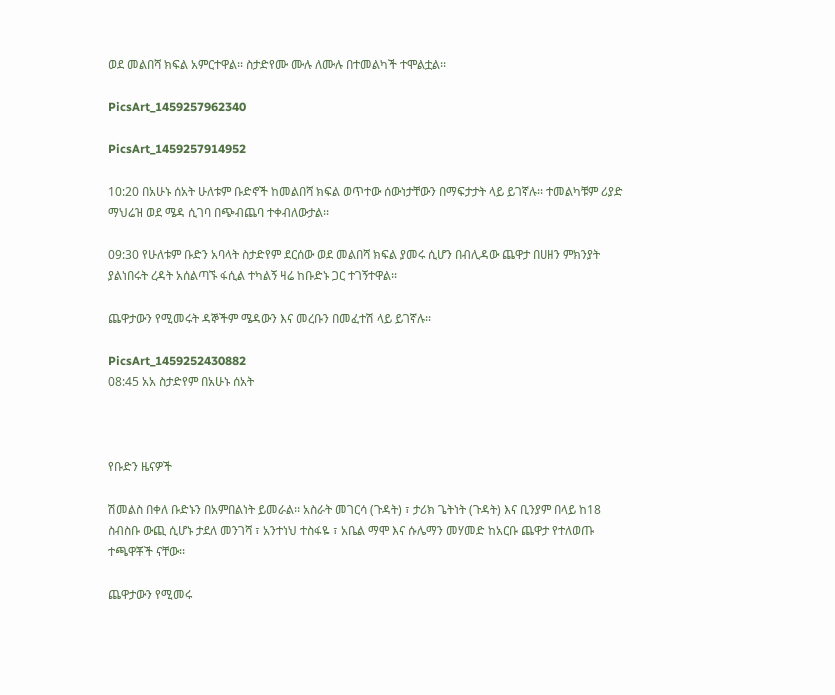ወደ መልበሻ ክፍል አምርተዋል፡፡ ስታድየሙ ሙሉ ለሙሉ በተመልካች ተሞልቷል፡፡

PicsArt_1459257962340

PicsArt_1459257914952

10:20 በአሁኑ ሰአት ሁለቱም ቡድኖች ከመልበሻ ክፍል ወጥተው ሰውነታቸውን በማፍታታት ላይ ይገኛሉ፡፡ ተመልካቹም ሪያድ ማህሬዝ ወደ ሜዳ ሲገባ በጭብጨባ ተቀብለውታል፡፡

09:30 የሁለቱም ቡድን አባላት ስታድየም ደርሰው ወደ መልበሻ ክፍል ያመሩ ሲሆን በብሊዳው ጨዋታ በሀዘን ምክንያት ያልነበሩት ረዳት አሰልጣኙ ፋሲል ተካልኝ ዛሬ ከቡድኑ ጋር ተገኝተዋል፡፡

ጨዋታውን የሚመሩት ዳኞችም ሜዳውን እና መረቡን በመፈተሽ ላይ ይገኛሉ፡፡

PicsArt_1459252430882
08:45 አአ ስታድየም በአሁኑ ሰአት



የቡድን ዜናዎች

ሽመልስ በቀለ ቡድኑን በአምበልነት ይመራል፡፡ አስራት መገርሳ (ጉዳት) ፣ ታሪክ ጌትነት (ጉዳት) እና ቢንያም በላይ ከ18 ስብስቡ ውጪ ሲሆኑ ታደለ መንገሻ ፣ አንተነህ ተስፋዬ ፣ አቤል ማሞ እና ሱሌማን መሃመድ ከአርቡ ጨዋታ የተለወጡ ተጫዋቾች ናቸው፡፡

ጨዋታውን የሚመሩ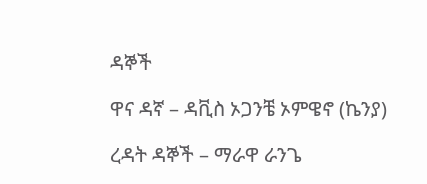ዳኞች

ዋና ዳኛ – ዳቪስ ኦጋንቼ ኦምዌኖ (ኬንያ)

ረዳት ዳኞች – ማራዋ ራንጌ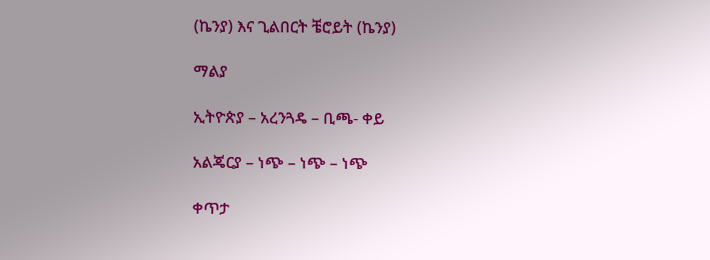(ኬንያ) እና ጊልበርት ቼሮይት (ኬንያ)

ማልያ

ኢትዮጵያ – አረንጓዴ – ቢጫ- ቀይ

አልጄርያ – ነጭ – ነጭ – ነጭ

ቀጥታ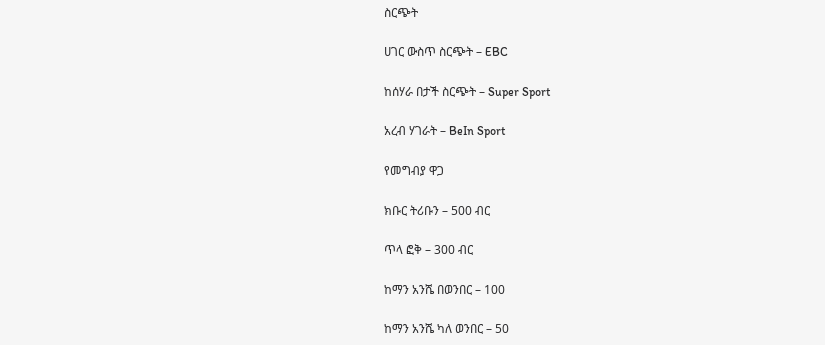ስርጭት

ሀገር ውስጥ ስርጭት – EBC

ከሰሃራ በታች ስርጭት – Super Sport

አረብ ሃገራት – BeIn Sport

የመግብያ ዋጋ

ክቡር ትሪቡን – 500 ብር

ጥላ ፎቅ – 300 ብር

ከማን አንሼ በወንበር – 100

ከማን አንሼ ካለ ወንበር – 50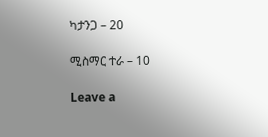ካታንጋ – 20

ሚስማር ተራ – 10

Leave a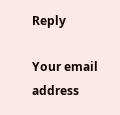Reply

Your email address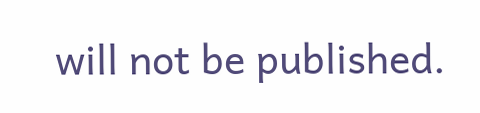will not be published.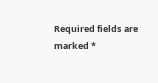Required fields are marked *